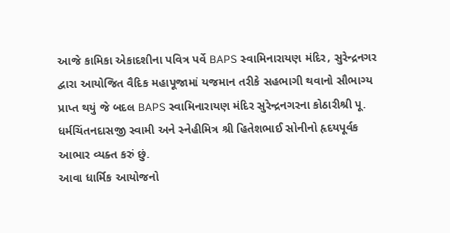આજે કામિકા એકાદશીના પવિત્ર પર્વે BAPS સ્વામિનારાયણ મંદિર, સુરેન્દ્રનગર દ્વારા આયોજિત વૈદિક મહાપૂજામાં યજમાન તરીકે સહભાગી થવાનો સૌભાગ્ય પ્રાપ્ત થયું જે બદલ BAPS સ્વામિનારાયણ મંદિર સુરેન્દ્રનગરના કોઠારીશ્રી પૂ. ધર્મચિંતનદાસજી સ્વામી અને સ્નેહીમિત્ર શ્રી હિતેશભાઈ સોનીનો હૃદયપૂર્વક આભાર વ્યક્ત કરું છું.
આવા ધાર્મિક આયોજનો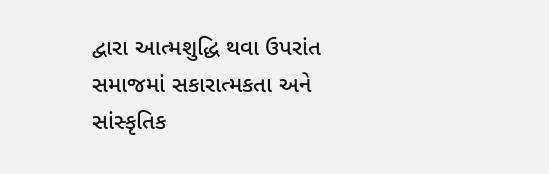દ્વારા આત્મશુદ્ધિ થવા ઉપરાંત સમાજમાં સકારાત્મકતા અને સાંસ્કૃતિક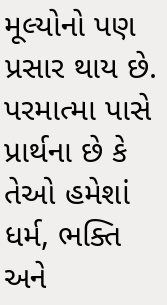મૂલ્યોનો પણ પ્રસાર થાય છે.
પરમાત્મા પાસે પ્રાર્થના છે કે તેઓ હમેશાં ધર્મ, ભક્તિ અને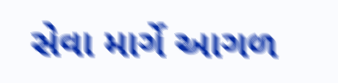સેવા માર્ગે આગળ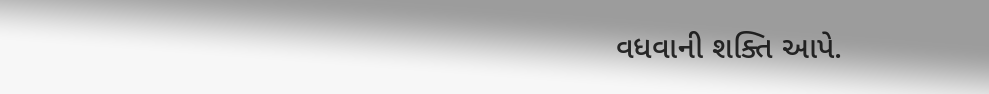વધવાની શક્તિ આપે.